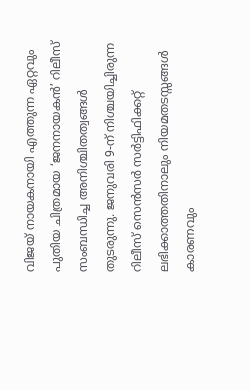വിജയ് നായകനായി എത്തുന്ന ഏറ്റവും പുതിയ ചിത്രമായ ‘ജനനായകൻ’ റിലീസ് സംബന്ധിച്ച അനിശ്ചിതത്വങ്ങൾ തുടരുന്നു. ജനുവരി 9-ന് നിശ്ചയിച്ചിരുന്ന റിലീസ് സെൻസർ സർട്ടിഫിക്കറ്റ് ലഭിക്കാത്തതിനാലും നിയമതടസ്സങ്ങൾ കാരണവും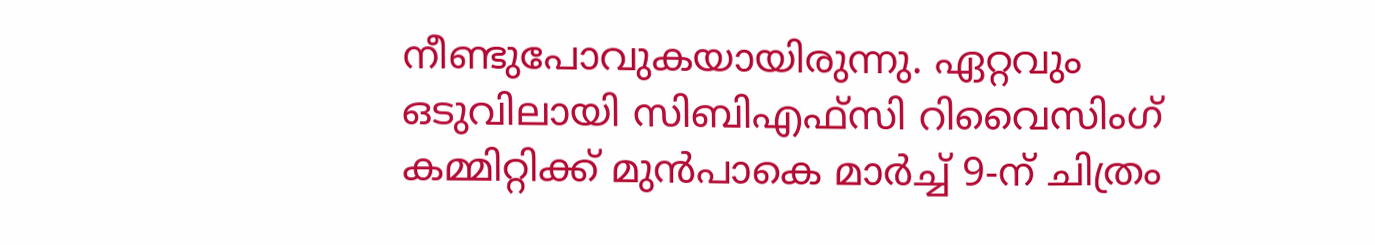നീണ്ടുപോവുകയായിരുന്നു. ഏറ്റവും ഒടുവിലായി സിബിഎഫ്സി റിവൈസിംഗ് കമ്മിറ്റിക്ക് മുൻപാകെ മാർച്ച് 9-ന് ചിത്രം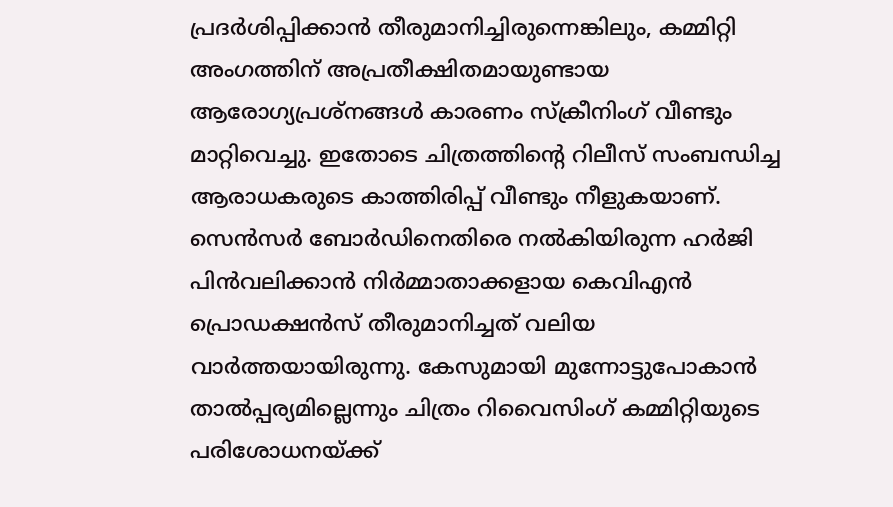പ്രദർശിപ്പിക്കാൻ തീരുമാനിച്ചിരുന്നെങ്കിലും, കമ്മിറ്റി അംഗത്തിന് അപ്രതീക്ഷിതമായുണ്ടായ ആരോഗ്യപ്രശ്നങ്ങൾ കാരണം സ്ക്രീനിംഗ് വീണ്ടും മാറ്റിവെച്ചു. ഇതോടെ ചിത്രത്തിന്റെ റിലീസ് സംബന്ധിച്ച ആരാധകരുടെ കാത്തിരിപ്പ് വീണ്ടും നീളുകയാണ്.
സെൻസർ ബോർഡിനെതിരെ നൽകിയിരുന്ന ഹർജി പിൻവലിക്കാൻ നിർമ്മാതാക്കളായ കെവിഎൻ പ്രൊഡക്ഷൻസ് തീരുമാനിച്ചത് വലിയ വാർത്തയായിരുന്നു. കേസുമായി മുന്നോട്ടുപോകാൻ താൽപ്പര്യമില്ലെന്നും ചിത്രം റിവൈസിംഗ് കമ്മിറ്റിയുടെ പരിശോധനയ്ക്ക്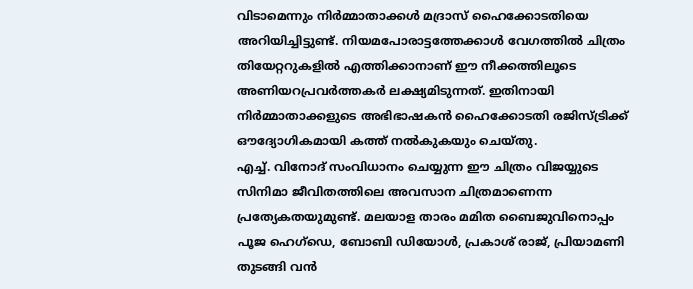വിടാമെന്നും നിർമ്മാതാക്കൾ മദ്രാസ് ഹൈക്കോടതിയെ അറിയിച്ചിട്ടുണ്ട്. നിയമപോരാട്ടത്തേക്കാൾ വേഗത്തിൽ ചിത്രം തിയേറ്ററുകളിൽ എത്തിക്കാനാണ് ഈ നീക്കത്തിലൂടെ അണിയറപ്രവർത്തകർ ലക്ഷ്യമിടുന്നത്. ഇതിനായി നിർമ്മാതാക്കളുടെ അഭിഭാഷകൻ ഹൈക്കോടതി രജിസ്ട്രിക്ക് ഔദ്യോഗികമായി കത്ത് നൽകുകയും ചെയ്തു.
എച്ച്. വിനോദ് സംവിധാനം ചെയ്യുന്ന ഈ ചിത്രം വിജയ്യുടെ സിനിമാ ജീവിതത്തിലെ അവസാന ചിത്രമാണെന്ന പ്രത്യേകതയുമുണ്ട്. മലയാള താരം മമിത ബൈജുവിനൊപ്പം പൂജ ഹെഗ്ഡെ, ബോബി ഡിയോൾ, പ്രകാശ് രാജ്, പ്രിയാമണി തുടങ്ങി വൻ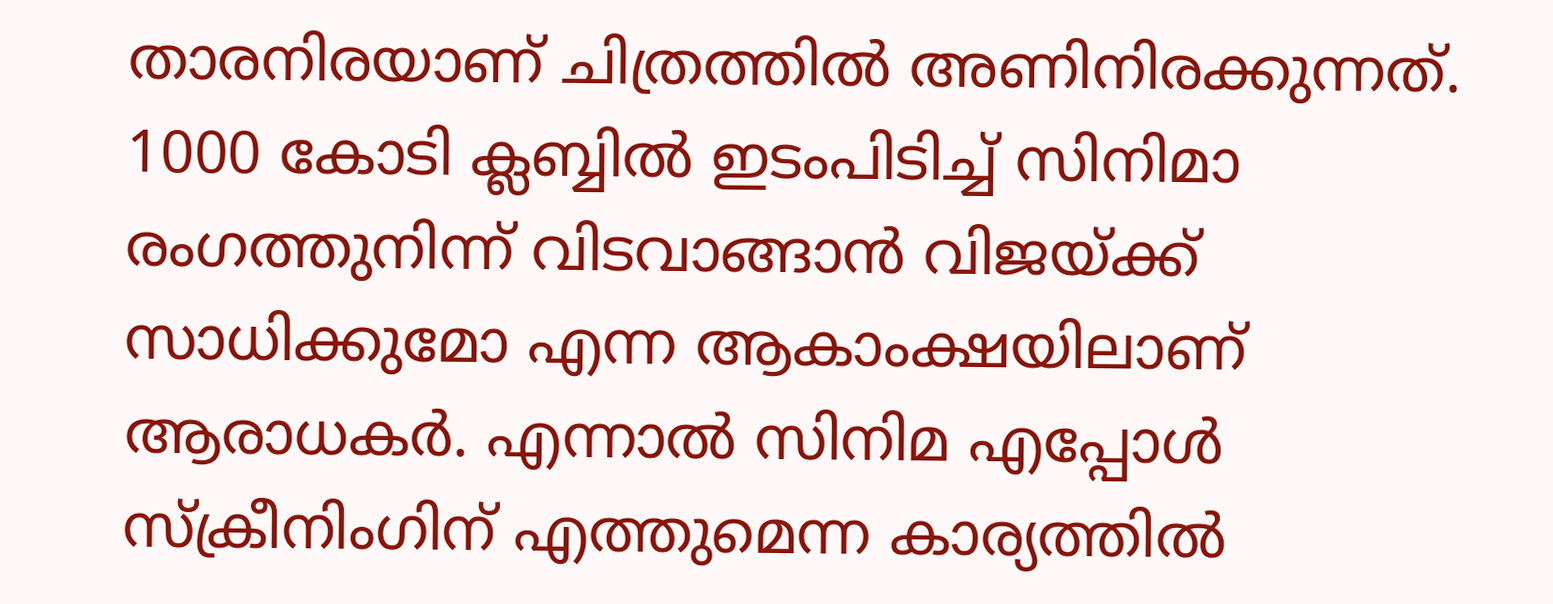താരനിരയാണ് ചിത്രത്തിൽ അണിനിരക്കുന്നത്. 1000 കോടി ക്ലബ്ബിൽ ഇടംപിടിച്ച് സിനിമാ രംഗത്തുനിന്ന് വിടവാങ്ങാൻ വിജയ്ക്ക് സാധിക്കുമോ എന്ന ആകാംക്ഷയിലാണ് ആരാധകർ. എന്നാൽ സിനിമ എപ്പോൾ സ്ക്രീനിംഗിന് എത്തുമെന്ന കാര്യത്തിൽ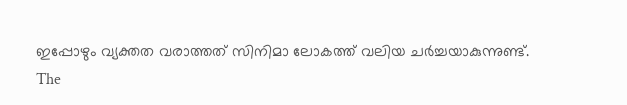ഇപ്പോഴും വ്യക്തത വരാത്തത് സിനിമാ ലോകത്ത് വലിയ ചർച്ചയാകുന്നുണ്ട്.
The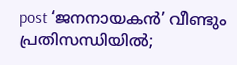post ‘ജനനായകൻ’ വീണ്ടും പ്രതിസന്ധിയിൽ;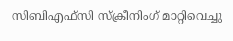സിബിഎഫ്സി സ്ക്രീനിംഗ് മാറ്റിവെച്ചു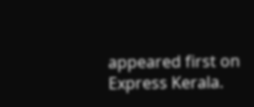appeared first on Express Kerala.